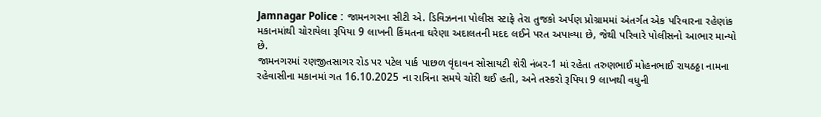Jamnagar Police : જામનગરના સીટી એ. ડિવિઝનના પોલીસ સ્ટાફે તેરા તુજકો અર્પણ પ્રોગ્રામમાં અંતર્ગત એક પરિવારના રહેણાંક મકાનમાંથી ચોરાયેલા રૂપિયા 9 લાખની કિંમતના ઘરેણા અદાલતની મદદ લઈને પરત અપાવ્યા છે, જેથી પરિવારે પોલીસનો આભાર માન્યો છે.
જામનગરમાં રણજીતસાગર રોડ પર પટેલ પાર્ક પાછળ વૃંદાવન સોસાયટી શેરી નંબર-1 માં રહેતા તરુણભાઈ મોહનભાઈ રાયઠઠ્ઠા નામના રહેવાસીના મકાનમાં ગત 16.10.2025 ના રાત્રિના સમયે ચોરી થઈ હતી, અને તસ્કરો રૂપિયા 9 લાખથી વધુની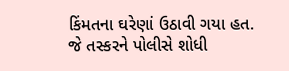કિંમતના ઘરેણાં ઉઠાવી ગયા હત.
જે તસ્કરને પોલીસે શોધી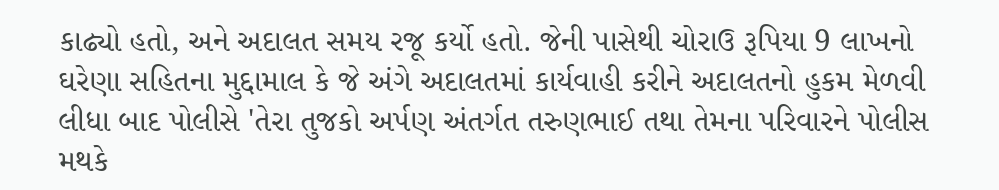કાઢ્યો હતો, અને અદાલત સમય રજૂ કર્યો હતો. જેની પાસેથી ચોરાઉ રૂપિયા 9 લાખનો ઘરેણા સહિતના મુદ્દામાલ કે જે અંગે અદાલતમાં કાર્યવાહી કરીને અદાલતનો હુકમ મેળવી લીધા બાદ પોલીસે 'તેરા તુજકો અર્પણ અંતર્ગત તરુણભાઈ તથા તેમના પરિવારને પોલીસ મથકે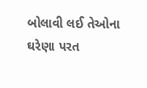બોલાવી લઈ તેઓના ઘરેણા પરત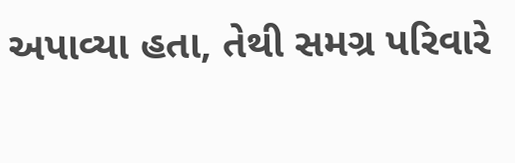અપાવ્યા હતા, તેથી સમગ્ર પરિવારે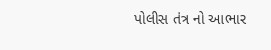પોલીસ તંત્ર નો આભાર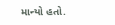માન્યો હતો.